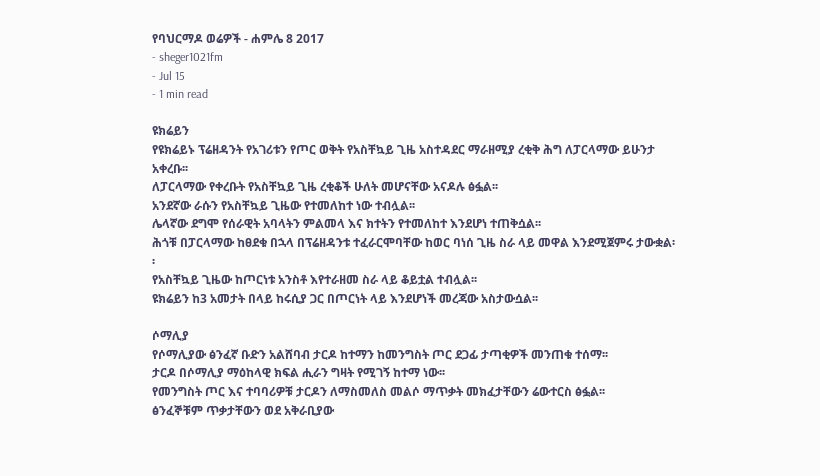የባህርማዶ ወሬዎች - ሐምሌ 8 2017
- sheger1021fm
- Jul 15
- 1 min read

ዩክሬይን
የዩክሬይኑ ፕሬዘዳንት የአገሪቱን የጦር ወቅት የአስቸኳይ ጊዜ አስተዳደር ማራዘሚያ ረቂቅ ሕግ ለፓርላማው ይሁንታ አቀረቡ፡፡
ለፓርላማው የቀረቡት የአስቸኳይ ጊዜ ረቂቆች ሁለት መሆናቸው አናዶሉ ፅፏል፡፡
አንደኛው ራሱን የአስቸኳይ ጊዜው የተመለከተ ነው ተብሏል፡፡
ሌላኛው ደግሞ የሰራዊት አባላትን ምልመላ እና ክተትን የተመለከተ እንደሆነ ተጠቅሷል፡፡
ሕጎቹ በፓርላማው ከፀደቁ በኋላ በፕሬዘዳንቱ ተፈራርሞባቸው ከወር ባነሰ ጊዜ ስራ ላይ መዋል እንደሚጀምሩ ታውቋል፡፡
የአስቸኳይ ጊዜው ከጦርነቱ አንስቶ እየተራዘመ ስራ ላይ ቆይቷል ተብሏል፡፡
ዩክሬይን ከ3 አመታት በላይ ከሩሲያ ጋር በጦርነት ላይ እንደሆነች መረጃው አስታውሷል፡፡

ሶማሊያ
የሶማሊያው ፅንፈኛ ቡድን አልሸባብ ታርዶ ከተማን ከመንግስት ጦር ደጋፊ ታጣቂዎች መንጠቁ ተሰማ፡፡
ታርዶ በሶማሊያ ማዕከላዊ ክፍል ሒራን ግዛት የሚገኝ ከተማ ነው፡፡
የመንግስት ጦር እና ተባባሪዎቹ ታርዶን ለማስመለስ መልሶ ማጥቃት መክፈታቸውን ሬውተርስ ፅፏል፡፡
ፅንፈኞቹም ጥቃታቸውን ወደ አቅራቢያው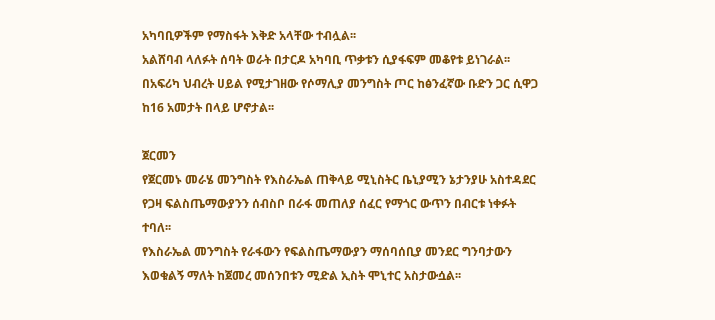አካባቢዎችም የማስፋት እቅድ አላቸው ተብሏል፡፡
አልሸባብ ላለፉት ሰባት ወራት በታርዶ አካባቢ ጥቃቱን ሲያፋፍም መቆየቱ ይነገራል፡፡
በአፍሪካ ህብረት ሀይል የሚታገዘው የሶማሊያ መንግስት ጦር ከፅንፈኛው ቡድን ጋር ሲዋጋ ከ16 አመታት በላይ ሆኖታል፡፡

ጀርመን
የጀርመኑ መራሄ መንግስት የእስራኤል ጠቅላይ ሚኒስትር ቤኒያሚን ኔታንያሁ አስተዳደር የጋዛ ፍልስጤማውያንን ሰብስቦ በራፋ መጠለያ ሰፈር የማጎር ውጥን በብርቱ ነቀፉት ተባለ፡፡
የእስራኤል መንግስት የራፋውን የፍልስጤማውያን ማሰባሰቢያ መንደር ግንባታውን እወቁልኝ ማለት ከጀመረ መሰንበቱን ሚድል ኢስት ሞኒተር አስታውሷል፡፡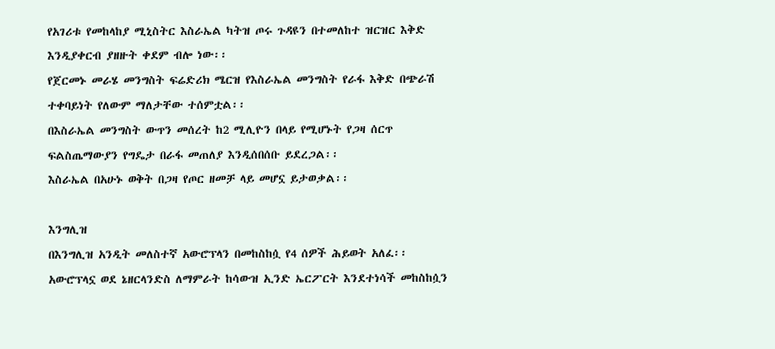የአገሪቱ የመከላከያ ሚኒስትር እስራኤል ካትዝ ጦሩ ጉዳዩን በተመለከተ ዝርዝር እቅድ እንዲያቀርብ ያዘዙት ቀደም ብሎ ነው፡፡
የጀርመኑ መራሄ መንግስት ፍሬድሪክ ሜርዝ የእስራኤል መንግስት የራፋ እቅድ በጭራሽ ተቀባይነት የለውም ማለታቸው ተሰምቷል፡፡
በእስራኤል መንግስት ውጥን መሰረት ከ2 ሚሊዮን በላይ የሚሆኑት የጋዛ ሰርጥ ፍልስጤማውያን የግዴታ በራፋ መጠለያ እንዲሰበሰቡ ይደረጋል፡፡
እስራኤል በአሁኑ ወቅት በጋዛ የጦር ዘመቻ ላይ መሆኗ ይታወቃል፡፡

እንግሊዝ
በእንግሊዝ አንዲት መለስተኛ አውሮፕላን በመከስከሷ የ4 ሰዎች ሕይወት አለፈ፡፡
አውሮፕላኗ ወደ ኔዘርላንድስ ለማምራት ከሳውዝ ኢንድ ኤርፖርት እንደተነሳች መከስከሷን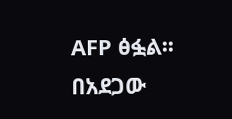AFP ፅፏል፡፡
በአደጋው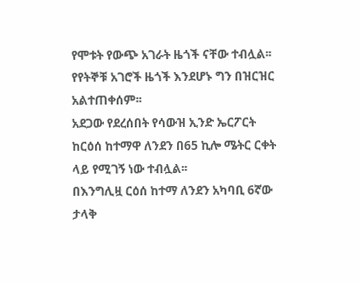የሞቱት የውጭ አገራት ዜጎች ናቸው ተብሏል፡፡
የየትኞቹ አገሮች ዜጎች እንደሆኑ ግን በዝርዝር አልተጠቀሰም፡፡
አደጋው የደረሰበት የሳውዝ ኢንድ ኤርፖርት ከርዕሰ ከተማዋ ለንደን በ65 ኪሎ ሜትር ርቀት ላይ የሚገኝ ነው ተብሏል፡፡
በእንግሊዟ ርዕሰ ከተማ ለንደን አካባቢ 6ኛው ታላቅ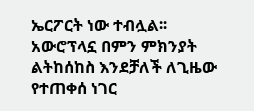ኤርፖርት ነው ተብሏል፡፡
አውሮፕላኗ በምን ምክንያት ልትከሰከስ እንደቻለች ለጊዜው የተጠቀሰ ነገር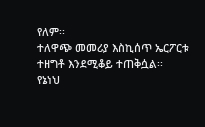የለም፡፡
ተለዋጭ መመሪያ እስኪሰጥ ኤርፖርቱ ተዘግቶ እንደሚቆይ ተጠቅሷል፡፡
የኔነህ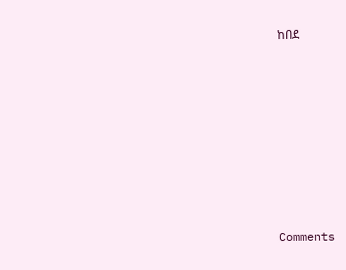ከበደ












Comments